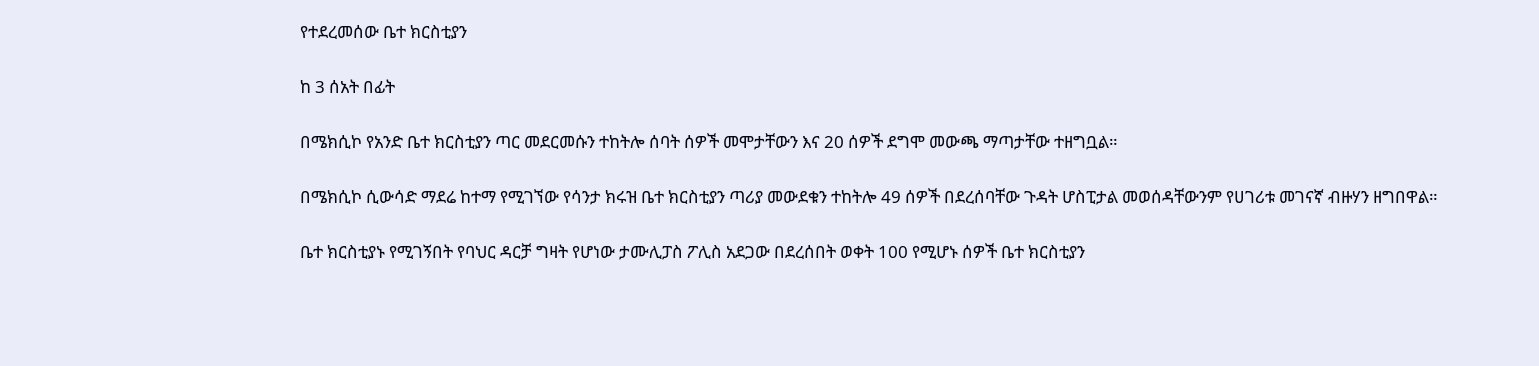የተደረመሰው ቤተ ክርስቲያን

ከ 3 ሰአት በፊት

በሜክሲኮ የአንድ ቤተ ክርስቲያን ጣር መደርመሱን ተከትሎ ሰባት ሰዎች መሞታቸውን እና 20 ሰዎች ደግሞ መውጫ ማጣታቸው ተዘግቧል።

በሜክሲኮ ሲውሳድ ማደሬ ከተማ የሚገኘው የሳንታ ክሩዝ ቤተ ክርስቲያን ጣሪያ መውደቁን ተከትሎ 49 ሰዎች በደረሰባቸው ጉዳት ሆስፒታል መወሰዳቸውንም የሀገሪቱ መገናኛ ብዙሃን ዘግበዋል።

ቤተ ክርስቲያኑ የሚገኝበት የባህር ዳርቻ ግዛት የሆነው ታሙሊፓስ ፖሊስ አደጋው በደረሰበት ወቀት 100 የሚሆኑ ሰዎች ቤተ ክርስቲያን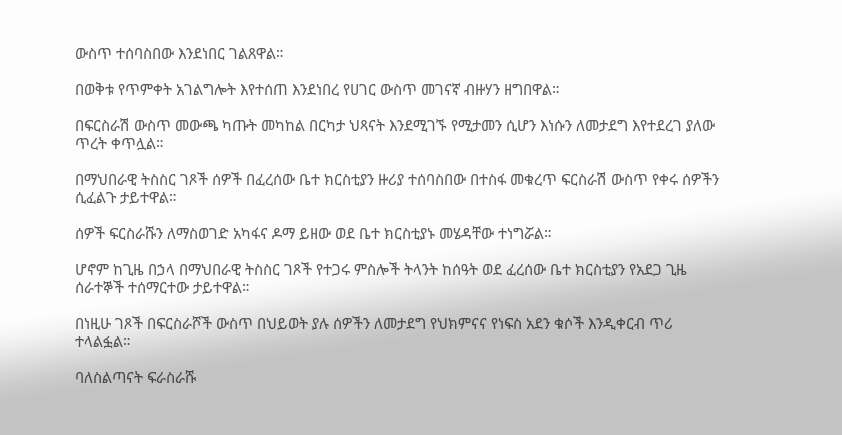ውስጥ ተሰባስበው እንደነበር ገልጸዋል።

በወቅቱ የጥምቀት አገልግሎት እየተሰጠ እንደነበረ የሀገር ውስጥ መገናኛ ብዙሃን ዘግበዋል።

በፍርስራሽ ውስጥ መውጫ ካጡት መካከል በርካታ ህጻናት እንደሚገኙ የሚታመን ሲሆን እነሱን ለመታደግ እየተደረገ ያለው ጥረት ቀጥሏል።

በማህበራዊ ትስስር ገጾች ሰዎች በፈረሰው ቤተ ክርስቲያን ዙሪያ ተሰባስበው በተስፋ መቁረጥ ፍርስራሽ ውስጥ የቀሩ ሰዎችን ሲፈልጉ ታይተዋል።

ሰዎች ፍርስራሹን ለማስወገድ አካፋና ዶማ ይዘው ወደ ቤተ ክርስቲያኑ መሄዳቸው ተነግሯል።

ሆኖም ከጊዜ በኃላ በማህበራዊ ትስስር ገጾች የተጋሩ ምስሎች ትላንት ከሰዓት ወደ ፈረሰው ቤተ ክርስቲያን የአደጋ ጊዜ ሰራተኞች ተሰማርተው ታይተዋል።

በነዚሁ ገጾች በፍርስራሾች ውስጥ በህይወት ያሉ ሰዎችን ለመታደግ የህክምናና የነፍስ አደን ቁሶች እንዲቀርብ ጥሪ ተላልፏል።

ባለስልጣናት ፍራስራሹ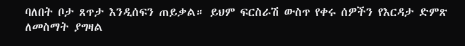ባለበት ቦታ ጸጥታ እንዲሰፍን ጠይቃል። ይህም ፍርስራሽ ውስጥ የቀሩ ሰዎችን የእርዳታ ድምጽ ለመስማት ያግዛል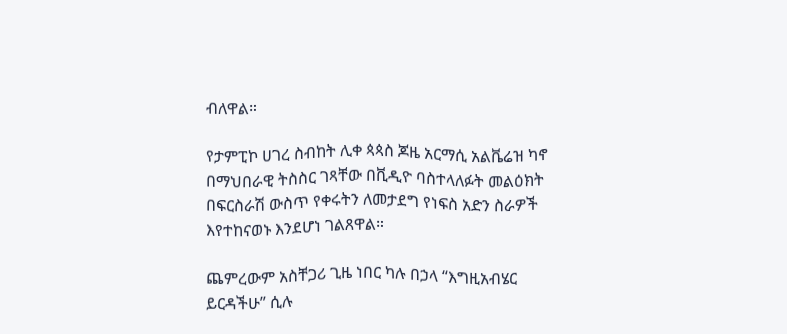ብለዋል።

የታምፒኮ ሀገረ ስብከት ሊቀ ጳጳስ ጆዜ አርማሲ አልቬሬዝ ካኖ በማህበራዊ ትስስር ገጻቸው በቪዲዮ ባስተላለፉት መልዕክት በፍርስራሽ ውስጥ የቀሩትን ለመታደግ የነፍስ አድን ስራዎች እየተከናወኑ እንደሆነ ገልጸዋል።

ጨምረውም አስቸጋሪ ጊዜ ነበር ካሉ በኃላ “እግዚአብሄር ይርዳችሁ” ሲሉ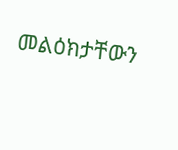መልዕክታቸውን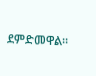ደምድመዋል።